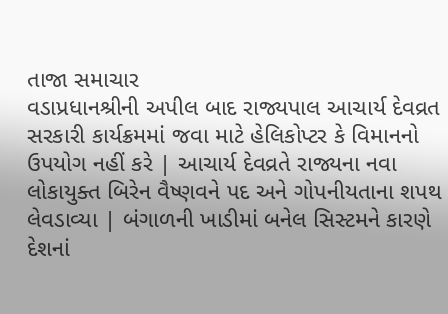તાજા સમાચાર
વડાપ્રધાનશ્રીની અપીલ બાદ રાજ્યપાલ આચાર્ય દેવવ્રત સરકારી કાર્યક્રમમાં જવા માટે હેલિકોપ્ટર કે વિમાનનો ઉપયોગ નહીં કરે | આચાર્ય દેવવ્રતે રાજ્યના નવા લોકાયુક્ત બિરેન વૈષ્ણવને પદ અને ગોપનીયતાના શપથ લેવડાવ્યા | બંગાળની ખાડીમાં બનેલ સિસ્ટમને કારણે દેશનાં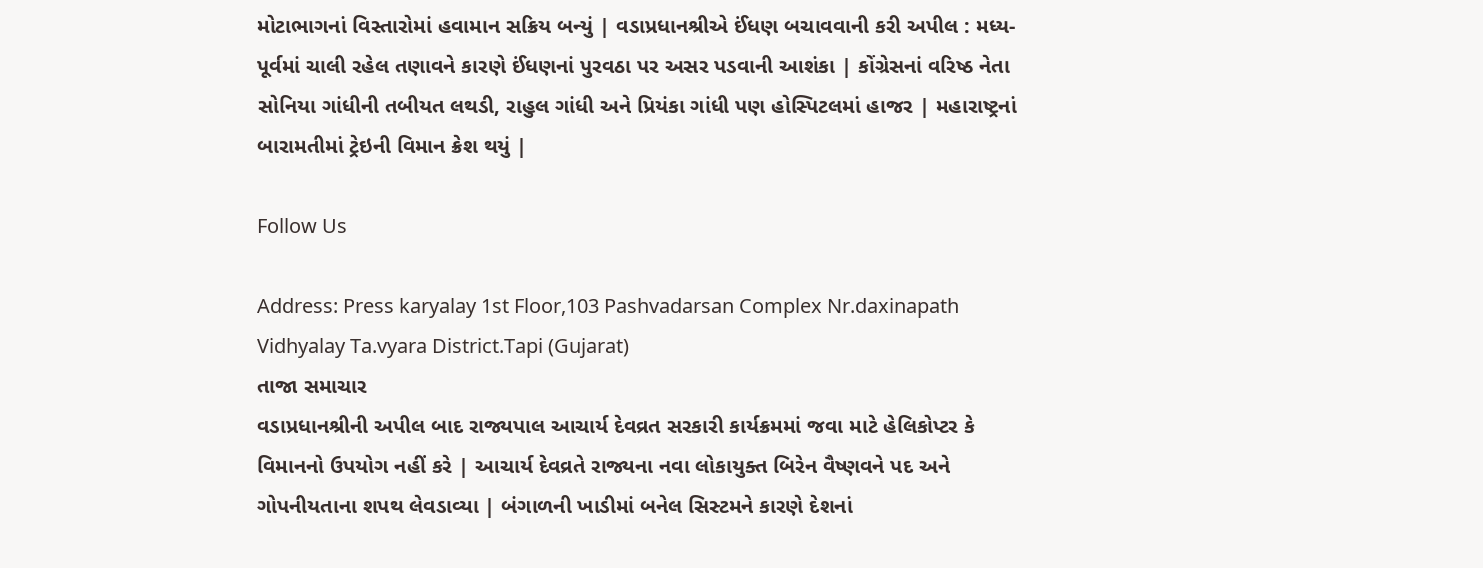મોટાભાગનાં વિસ્તારોમાં હવામાન સક્રિય બન્યું | વડાપ્રધાનશ્રીએ ઈંધણ બચાવવાની કરી અપીલ : મધ્ય-પૂર્વમાં ચાલી રહેલ તણાવને કારણે ઈંધણનાં પુરવઠા પર અસર પડવાની આશંકા | કોંગ્રેસનાં વરિષ્ઠ નેતા સોનિયા ગાંધીની તબીયત લથડી, રાહુલ ગાંધી અને પ્રિયંકા ગાંધી પણ હોસ્પિટલમાં હાજર | મહારાષ્ટ્રનાં બારામતીમાં ટ્રેઇની વિમાન ક્રેશ થયું |

Follow Us

Address: Press karyalay 1st Floor,103 Pashvadarsan Complex Nr.daxinapath Vidhyalay Ta.vyara District.Tapi (Gujarat)
તાજા સમાચાર
વડાપ્રધાનશ્રીની અપીલ બાદ રાજ્યપાલ આચાર્ય દેવવ્રત સરકારી કાર્યક્રમમાં જવા માટે હેલિકોપ્ટર કે વિમાનનો ઉપયોગ નહીં કરે | આચાર્ય દેવવ્રતે રાજ્યના નવા લોકાયુક્ત બિરેન વૈષ્ણવને પદ અને ગોપનીયતાના શપથ લેવડાવ્યા | બંગાળની ખાડીમાં બનેલ સિસ્ટમને કારણે દેશનાં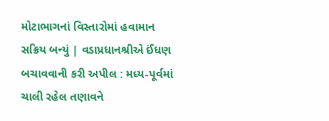મોટાભાગનાં વિસ્તારોમાં હવામાન સક્રિય બન્યું | વડાપ્રધાનશ્રીએ ઈંધણ બચાવવાની કરી અપીલ : મધ્ય-પૂર્વમાં ચાલી રહેલ તણાવને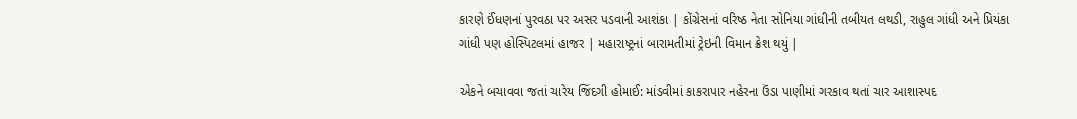કારણે ઈંધણનાં પુરવઠા પર અસર પડવાની આશંકા | કોંગ્રેસનાં વરિષ્ઠ નેતા સોનિયા ગાંધીની તબીયત લથડી, રાહુલ ગાંધી અને પ્રિયંકા ગાંધી પણ હોસ્પિટલમાં હાજર | મહારાષ્ટ્રનાં બારામતીમાં ટ્રેઇની વિમાન ક્રેશ થયું |

એકને બચાવવા જતાં ચારેય જિંદગી હોમાઈ: માંડવીમાં કાકરાપાર નહેરના ઉંડા પાણીમાં ગરકાવ થતાં ચાર આશાસ્પદ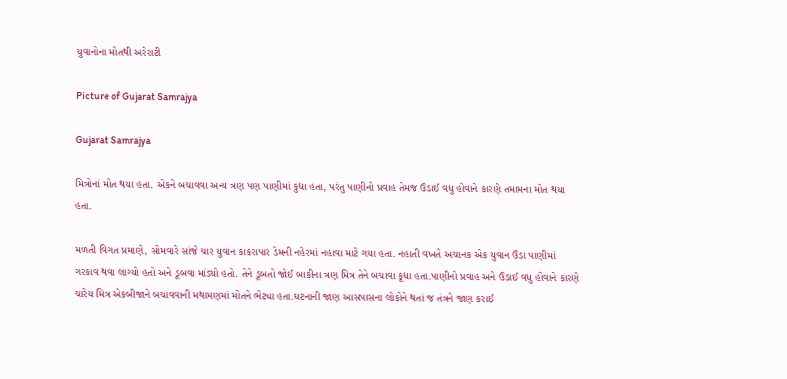યુવાનોના મોતથી અરેરાટી

Picture of Gujarat Samrajya

Gujarat Samrajya

મિત્રોનાં મોત થયા હતા. એકને બચાવવા અન્ય ત્રણ પણ પાણીમાં કુદ્યા હતા, પરંતુ પાણીનો પ્રવાહ તેમજ ઉંડાઈ વધુ હોવાને કારણે તમામના મોત થયા હતા.

મળતી વિગત પ્રમાણે, સોમવારે સાંજે ચાર યુવાન કાકરાપાર ડેમની નહેરમાં નહાવા માટે ગયા હતા. નહાતી વખતે અચાનક એક યુવાન ઉંડા પાણીમાં ગરકાવ થવા લાગ્યો હતો અને ડૂબવા માંડ્યો હતો. તેને ડૂબતો જોઈ બાકીના ત્રણ મિત્ર તેને બચાવા કૂદ્યા હતા.પાણીનો પ્રવાહ અને ઉંડાઈ વધુ હોવાને કારણે ચારેય મિત્ર એકબીજાને બચાવવાની મથામણમાં મોતને ભેટ્યા હતા.ઘટનાની જાણ આસપાસના લોકોને થતાં જ તંત્રને જાણ કરાઈ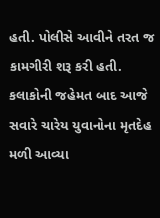હતી. પોલીસે આવીને તરત જ કામગીરી શરૂ કરી હતી. કલાકોની જહેમત બાદ આજે સવારે ચારેય યુવાનોના મૃતદેહ મળી આવ્યા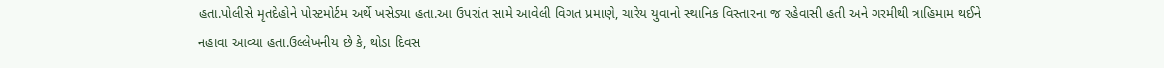હતા.પોલીસે મૃતદેહોને પોસ્ટમોર્ટમ અર્થે ખસેડ્યા હતા.આ ઉપરાંત સામે આવેલી વિગત પ્રમાણે, ચારેય યુવાનો સ્થાનિક વિસ્તારના જ રહેવાસી હતી અને ગરમીથી ત્રાહિમામ થઈને નહાવા આવ્યા હતા.ઉલ્લેખનીય છે કે, થોડા દિવસ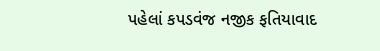પહેલાં કપડવંજ નજીક ફતિયાવાદ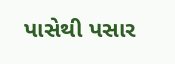પાસેથી પસાર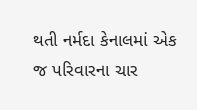થતી નર્મદા કેનાલમાં એક જ પરિવારના ચાર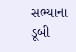સભ્યાના ડૂબી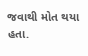જવાથી મોત થયા હતા.